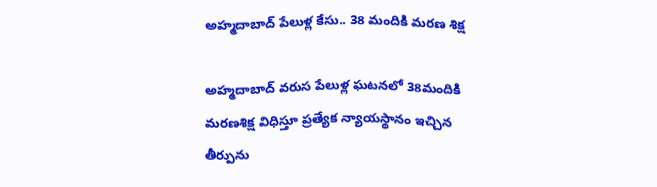అహ్మదాబాద్‌ పేలుళ్ల కేసు.. 38 మందికి మరణ శిక్ష

అహ్మదాబాద్‌ వరుస పేలుళ్ల ఘటనలో 38మందికి మరణశిక్ష విధిస్తూ ప్రత్యేక న్యాయస్థానం ఇచ్చిన తీర్పును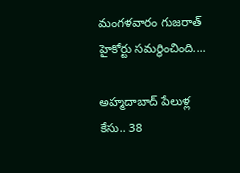మంగళవారం గుజరాత్‌ హైకోర్టు సమర్థించింది....

అహ్మదాబాద్‌ పేలుళ్ల కేసు.. 38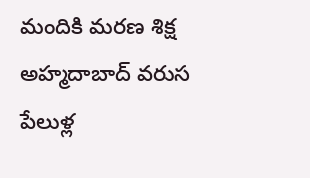మందికి మరణ శిక్ష
అహ్మదాబాద్‌ వరుస పేలుళ్ల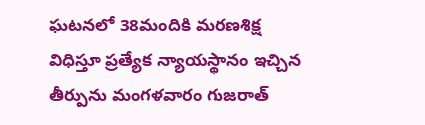ఘటనలో 38మందికి మరణశిక్ష విధిస్తూ ప్రత్యేక న్యాయస్థానం ఇచ్చిన తీర్పును మంగళవారం గుజరాత్‌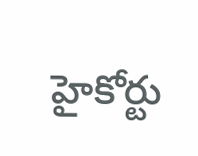హైకోర్టు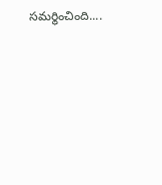సమర్థించింది....